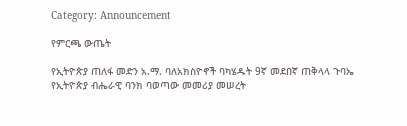Category: Announcement

የምርጫ ውጤት

የኢትዮጵያ ጠለፋ መድን አ.ማ. ባለአክስዮኖች ባካሄዱት 9ኛ መደበኛ ጠቅላላ ጉባኤ የኢትዮጵያ ብሔራዊ ባንክ ባወጣው መመሪያ መሠረት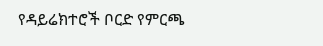የዳይሬክተሮች ቦርድ የምርጫ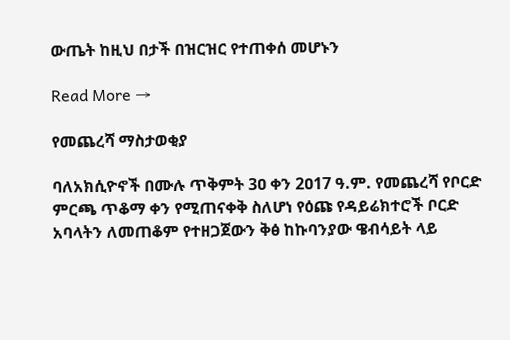ውጤት ከዚህ በታች በዝርዝር የተጠቀሰ መሆኑን

Read More →

የመጨረሻ ማስታወቂያ

ባለአክሲዮኖች በሙሉ ጥቅምት 3ዐ ቀን 2ዐ17 ዓ.ም. የመጨረሻ የቦርድ ምርጫ ጥቆማ ቀን የሚጠናቀቅ ስለሆነ የዕጩ የዳይሬክተሮች ቦርድ አባላትን ለመጠቆም የተዘጋጀውን ቅፅ ከኩባንያው ዌብሳይት ላይ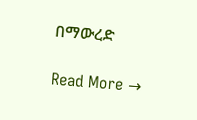በማውረድ

Read More →